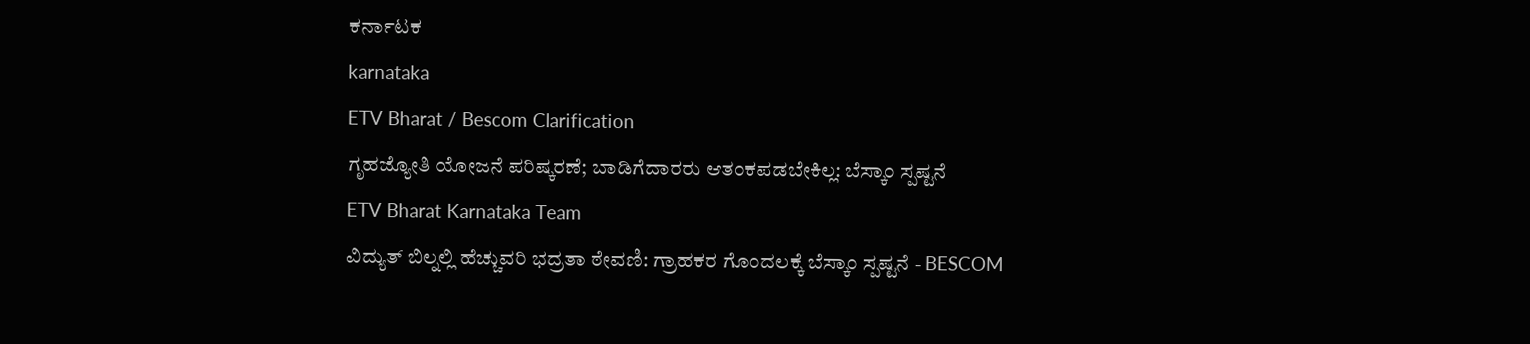ಕರ್ನಾಟಕ
karnataka
ETV Bharat / Bescom Clarification
ಗೃಹಜ್ಯೋತಿ ಯೋಜನೆ ಪರಿಷ್ಕರಣೆ; ಬಾಡಿಗೆದಾರರು ಆತಂಕಪಡಬೇಕಿಲ್ಲ: ಬೆಸ್ಕಾಂ ಸ್ಪಷ್ಟನೆ
ETV Bharat Karnataka Team
ವಿದ್ಯುತ್ ಬಿಲ್ನಲ್ಲಿ ಹೆಚ್ಚುವರಿ ಭದ್ರತಾ ಠೇವಣಿ: ಗ್ರಾಹಕರ ಗೊಂದಲಕ್ಕೆ ಬೆಸ್ಕಾಂ ಸ್ಪಷ್ಟನೆ - BESCOM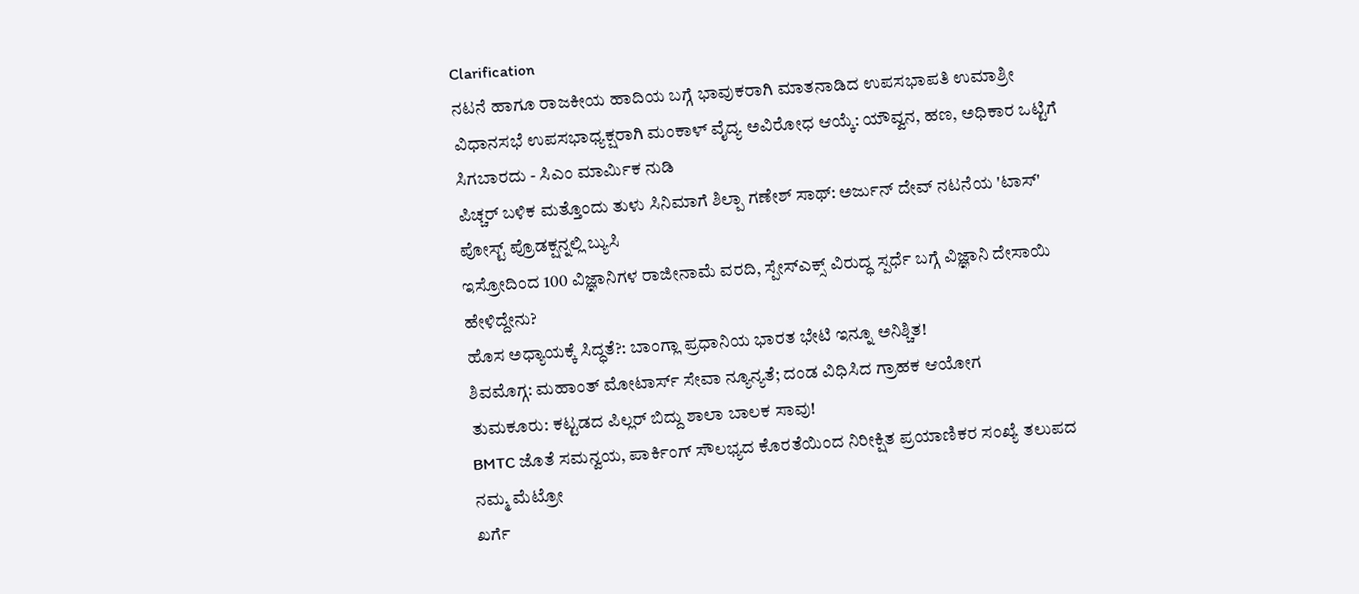Clarification
ನಟನೆ ಹಾಗೂ ರಾಜಕೀಯ ಹಾದಿಯ ಬಗ್ಗೆ ಭಾವುಕರಾಗಿ ಮಾತನಾಡಿದ ಉಪಸಭಾಪತಿ ಉಮಾಶ್ರೀ
ವಿಧಾನಸಭೆ ಉಪಸಭಾಧ್ಯಕ್ಷರಾಗಿ ಮಂಕಾಳ್ ವೈದ್ಯ ಅವಿರೋಧ ಆಯ್ಕೆ: ಯೌವ್ವನ, ಹಣ, ಅಧಿಕಾರ ಒಟ್ಟಿಗೆ ಸಿಗಬಾರದು - ಸಿಎಂ ಮಾರ್ಮಿಕ ನುಡಿ
ಪಿಚ್ಚರ್ ಬಳಿಕ ಮತ್ತೊಂದು ತುಳು ಸಿನಿಮಾಗೆ ಶಿಲ್ಪಾ ಗಣೇಶ್ ಸಾಥ್: ಅರ್ಜುನ್ ದೇವ್ ನಟನೆಯ 'ಟಾಸ್' ಪೋಸ್ಟ್ ಪ್ರೊಡಕ್ಷನ್ನಲ್ಲಿ ಬ್ಯುಸಿ
ಇಸ್ರೋದಿಂದ 100 ವಿಜ್ಞಾನಿಗಳ ರಾಜೀನಾಮೆ ವರದಿ, ಸ್ಪೇಸ್ಎಕ್ಸ್ ವಿರುದ್ಧ ಸ್ಪರ್ಧೆ ಬಗ್ಗೆ ವಿಜ್ಞಾನಿ ದೇಸಾಯಿ ಹೇಳಿದ್ದೇನು?
ಹೊಸ ಅಧ್ಯಾಯಕ್ಕೆ ಸಿದ್ಧತೆ?: ಬಾಂಗ್ಲಾ ಪ್ರಧಾನಿಯ ಭಾರತ ಭೇಟಿ ಇನ್ನೂ ಅನಿಶ್ಚಿತ!
ಶಿವಮೊಗ್ಗ: ಮಹಾಂತ್ ಮೋಟಾರ್ಸ್ ಸೇವಾ ನ್ಯೂನ್ಯತೆ; ದಂಡ ವಿಧಿಸಿದ ಗ್ರಾಹಕ ಆಯೋಗ
ತುಮಕೂರು: ಕಟ್ಟಡದ ಪಿಲ್ಲರ್ ಬಿದ್ದು ಶಾಲಾ ಬಾಲಕ ಸಾವು!
BMTC ಜೊತೆ ಸಮನ್ವಯ, ಪಾರ್ಕಿಂಗ್ ಸೌಲಭ್ಯದ ಕೊರತೆಯಿಂದ ನಿರೀಕ್ಷಿತ ಪ್ರಯಾಣಿಕರ ಸಂಖ್ಯೆ ತಲುಪದ ನಮ್ಮ ಮೆಟ್ರೋ
ಖರ್ಗೆ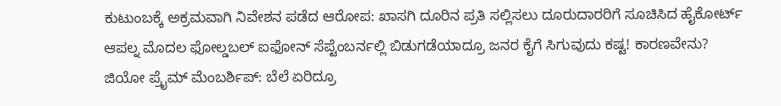ಕುಟುಂಬಕ್ಕೆ ಅಕ್ರಮವಾಗಿ ನಿವೇಶನ ಪಡೆದ ಆರೋಪ: ಖಾಸಗಿ ದೂರಿನ ಪ್ರತಿ ಸಲ್ಲಿಸಲು ದೂರುದಾರರಿಗೆ ಸೂಚಿಸಿದ ಹೈಕೋರ್ಟ್
ಆಪಲ್ನ ಮೊದಲ ಫೋಲ್ಡಬಲ್ ಐಫೋನ್ ಸೆಪ್ಟೆಂಬರ್ನಲ್ಲಿ ಬಿಡುಗಡೆಯಾದ್ರೂ ಜನರ ಕೈಗೆ ಸಿಗುವುದು ಕಷ್ಟ! ಕಾರಣವೇನು?
ಜಿಯೋ ಪ್ರೈಮ್ ಮೆಂಬರ್ಶಿಪ್: ಬೆಲೆ ಏರಿದ್ರೂ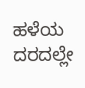ಹಳೆಯ ದರದಲ್ಲೇ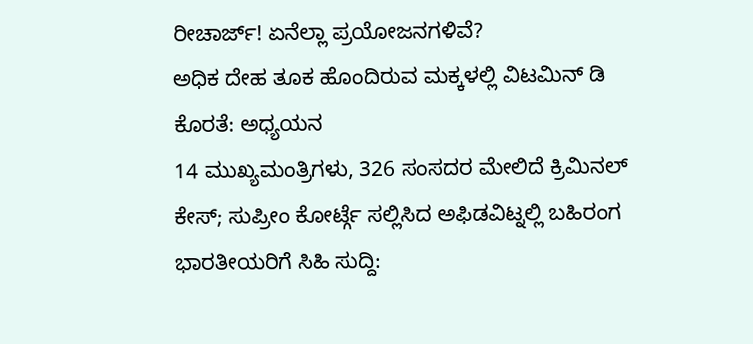ರೀಚಾರ್ಜ್! ಏನೆಲ್ಲಾ ಪ್ರಯೋಜನಗಳಿವೆ?
ಅಧಿಕ ದೇಹ ತೂಕ ಹೊಂದಿರುವ ಮಕ್ಕಳಲ್ಲಿ ವಿಟಮಿನ್ ಡಿ ಕೊರತೆ: ಅಧ್ಯಯನ
14 ಮುಖ್ಯಮಂತ್ರಿಗಳು, 326 ಸಂಸದರ ಮೇಲಿದೆ ಕ್ರಿಮಿನಲ್ ಕೇಸ್; ಸುಪ್ರೀಂ ಕೋರ್ಟ್ಗೆ ಸಲ್ಲಿಸಿದ ಅಫಿಡವಿಟ್ನಲ್ಲಿ ಬಹಿರಂಗ
ಭಾರತೀಯರಿಗೆ ಸಿಹಿ ಸುದ್ದಿ: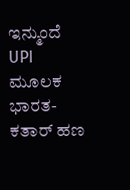ಇನ್ಮುಂದೆ UPI ಮೂಲಕ ಭಾರತ-ಕತಾರ್ ಹಣ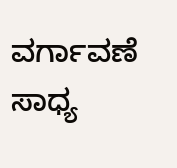ವರ್ಗಾವಣೆ ಸಾಧ್ಯ